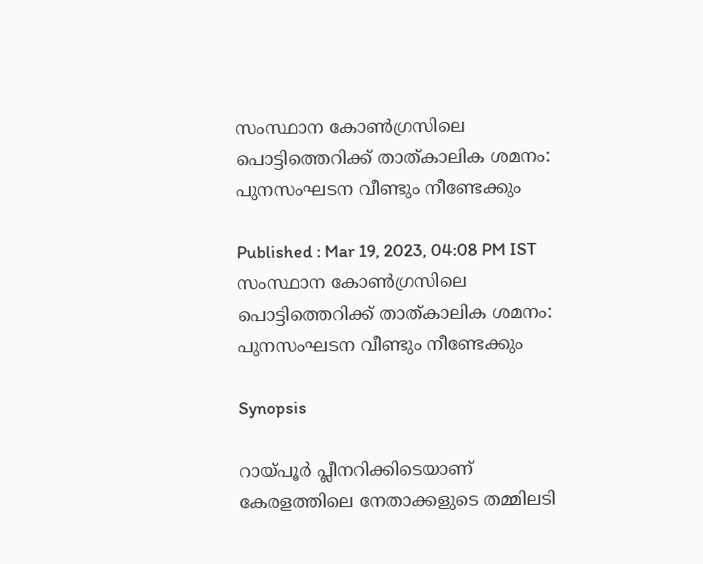സംസ്ഥാന കോൺഗ്രസിലെ പൊട്ടിത്തെറിക്ക് താത്കാലിക ശമനം: പുനസംഘടന വീണ്ടും നീണ്ടേക്കും

Published : Mar 19, 2023, 04:08 PM IST
സംസ്ഥാന കോൺഗ്രസിലെ പൊട്ടിത്തെറിക്ക് താത്കാലിക ശമനം: പുനസംഘടന വീണ്ടും നീണ്ടേക്കും

Synopsis

റായ്പൂര്‍ പ്ലീനറിക്കിടെയാണ് കേരളത്തിലെ നേതാക്കളുടെ തമ്മിലടി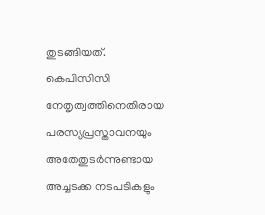തുടങ്ങിയത്. കെപിസിസി നേതൃത്വത്തിനെതിരായ പരസ്യപ്രസ്താവനയും അതേതുടര്‍ന്നുണ്ടായ അച്ചടക്ക നടപടികളും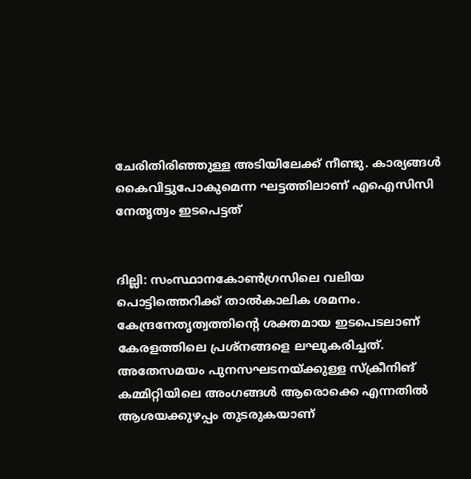ചേരിതിരിഞ്ഞുള്ള അടിയിലേക്ക് നീണ്ടു. കാര്യങ്ങള്‍ കൈവിട്ടുപോകുമെന്ന ഘട്ടത്തിലാണ് എഐസിസി നേതൃത്വം ഇടപെട്ടത്


ദില്ലി: സംസ്ഥാനകോണ്‍ഗ്രസിലെ വലിയ പൊട്ടിത്തെറിക്ക് താല്‍കാലിക ശമനം. കേന്ദ്രനേതൃത്വത്തിന്‍റെ ശക്തമായ ഇടപെടലാണ് കേരളത്തിലെ പ്രശ്നങ്ങളെ ലഘൂകരിച്ചത്. അതേസമയം പുനസഘടനയ്ക്കുള്ള സ്ക്രീനിങ് കമ്മിറ്റിയിലെ അംഗങ്ങള്‍ ആരൊക്കെ എന്നതിൽ ആശയക്കുഴപ്പം തുടരുകയാണ്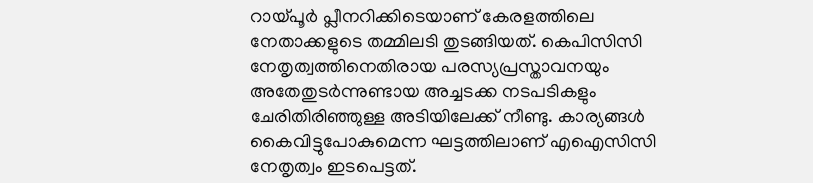റായ്പൂര്‍ പ്ലീനറിക്കിടെയാണ് കേരളത്തിലെ നേതാക്കളുടെ തമ്മിലടി തുടങ്ങിയത്. കെപിസിസി നേതൃത്വത്തിനെതിരായ പരസ്യപ്രസ്താവനയും അതേതുടര്‍ന്നുണ്ടായ അച്ചടക്ക നടപടികളും ചേരിതിരിഞ്ഞുള്ള അടിയിലേക്ക് നീണ്ടു. കാര്യങ്ങള്‍ കൈവിട്ടുപോകുമെന്ന ഘട്ടത്തിലാണ് എഐസിസി നേതൃത്വം ഇടപെട്ടത്.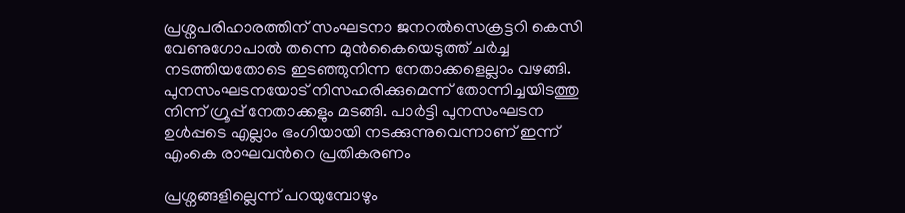പ്രശ്നപരിഹാരത്തിന് സംഘടനാ ജനറല്‍സെക്രട്ടറി കെസി വേണുഗോപാല്‍ തന്നെ മുന്‍കൈയെടുത്ത് ചര്‍ച്ച നടത്തിയതോടെ ഇടഞ്ഞുനിന്ന നേതാക്കളെല്ലാം വഴങ്ങി. പുനസംഘടനയോട് നിസഹരിക്കുമെന്ന് തോന്നിച്ചയിടത്തു നിന്ന് ഗ്രൂപ്പ് നേതാക്കളും മടങ്ങി. പാര്‍ട്ടി പുനസംഘടന ഉള്‍പ്പടെ എല്ലാം ഭംഗിയായി നടക്കുന്നുവെന്നാണ് ഇന്ന് എംകെ രാഘവന്‍റെ പ്രതികരണം

പ്രശ്നങ്ങളില്ലെന്ന് പറയുമ്പോഴും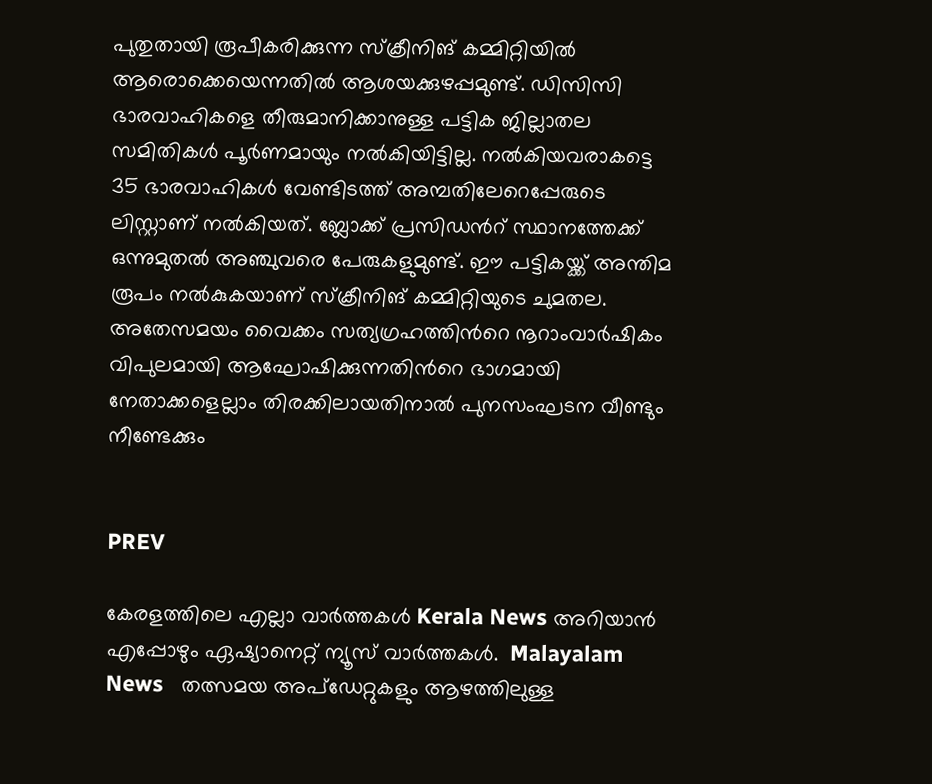പുതുതായി രൂപീകരിക്കുന്ന സ്ക്രീനിങ് കമ്മിറ്റിയില്‍ ആരൊക്കെയെന്നതില്‍ ആശയക്കുഴപ്പമുണ്ട്. ഡിസിസി ഭാരവാഹികളെ തീരുമാനിക്കാനുള്ള പട്ടിക ജില്ലാതല സമിതികള്‍ പൂര്‍ണമായും നല്‍കിയിട്ടില്ല. നല്‍കിയവരാകട്ടെ 35 ഭാരവാഹികള്‍ വേണ്ടിടത്ത് അമ്പതിലേറെപ്പേരുടെ ലിസ്റ്റാണ് നല്‍കിയത്. ബ്ലോക്ക് പ്രസിഡന്‍റ് സ്ഥാനത്തേക്ക് ഒന്നുമുതല്‍ അഞ്ചുവരെ പേരുകളുമുണ്ട്. ഈ പട്ടികയ്ക്ക് അന്തിമ രൂപം നല്‍കുകയാണ് സ്ക്രീനിങ് കമ്മിറ്റിയുടെ ചുമതല. അതേസമയം വൈക്കം സത്യഗ്രഹത്തിന്‍റെ നൂറാംവാര്‍ഷികം വിപുലമായി ആഘോഷിക്കുന്നതിന്‍റെ ഭാഗമായി നേതാക്കളെല്ലാം തിരക്കിലായതിനാല്‍ പുനസംഘടന വീണ്ടും നീണ്ടേക്കും


PREV

കേരളത്തിലെ എല്ലാ വാർത്തകൾ Kerala News അറിയാൻ  എപ്പോഴും ഏഷ്യാനെറ്റ് ന്യൂസ് വാർത്തകൾ.  Malayalam News   തത്സമയ അപ്‌ഡേറ്റുകളും ആഴത്തിലുള്ള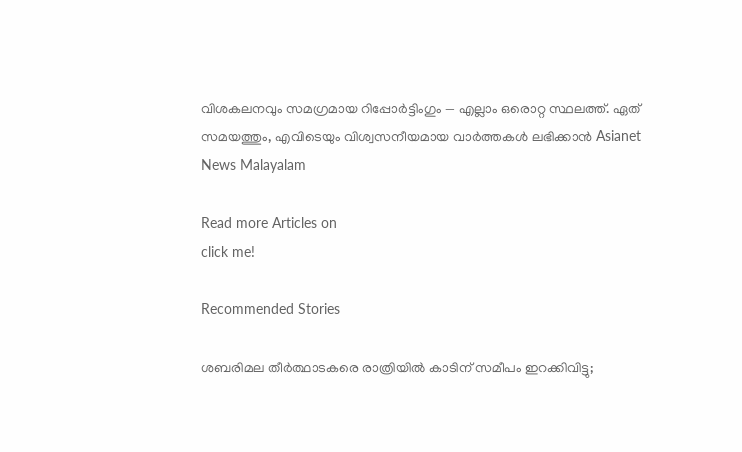വിശകലനവും സമഗ്രമായ റിപ്പോർട്ടിംഗും — എല്ലാം ഒരൊറ്റ സ്ഥലത്ത്. ഏത് സമയത്തും, എവിടെയും വിശ്വസനീയമായ വാർത്തകൾ ലഭിക്കാൻ Asianet News Malayalam

Read more Articles on
click me!

Recommended Stories

ശബരിമല തീര്‍ത്ഥാടകരെ രാത്രിയിൽ കാടിന് സമീപം ഇറക്കിവിട്ടു;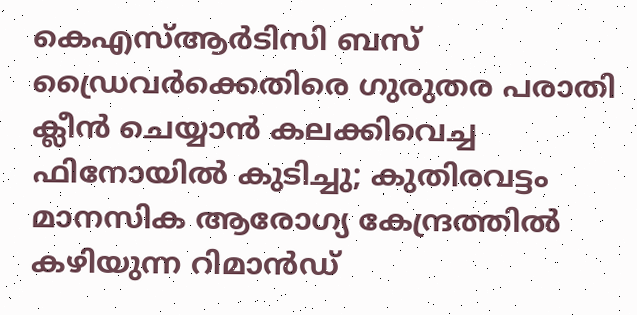കെഎസ്ആര്‍ടിസി ബസ് ഡ്രൈവര്‍ക്കെതിരെ ഗുരുതര പരാതി
ക്ലീൻ ചെയ്യാൻ കലക്കിവെച്ച ഫിനോയിൽ കുടിച്ചു; കുതിരവട്ടം മാനസിക ആരോഗ്യ കേന്ദ്രത്തിൽ കഴിയുന്ന റിമാൻഡ്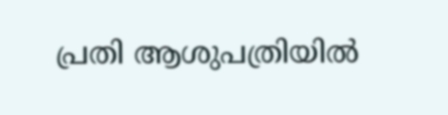പ്രതി ആശുപത്രിയിൽ